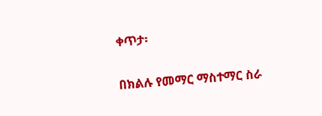ቀጥታ፡

በክልሉ የመማር ማስተማር ስራ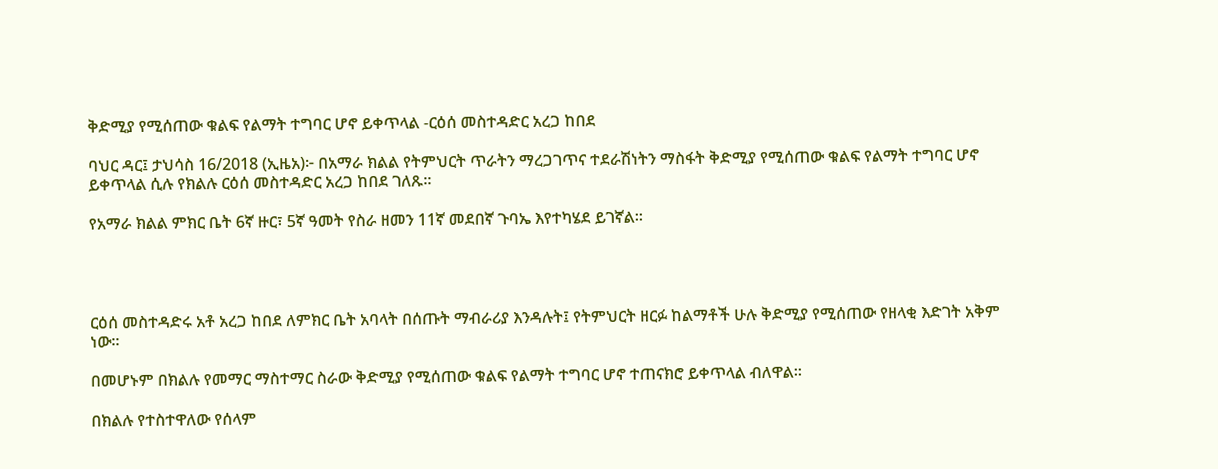ቅድሚያ የሚሰጠው ቁልፍ የልማት ተግባር ሆኖ ይቀጥላል -ርዕሰ መስተዳድር አረጋ ከበደ

ባህር ዳር፤ ታህሳስ 16/2018 (ኢዜአ)፦ በአማራ ክልል የትምህርት ጥራትን ማረጋገጥና ተደራሽነትን ማስፋት ቅድሚያ የሚሰጠው ቁልፍ የልማት ተግባር ሆኖ ይቀጥላል ሲሉ የክልሉ ርዕሰ መስተዳድር አረጋ ከበደ ገለጹ።

የአማራ ክልል ምክር ቤት 6ኛ ዙር፣ 5ኛ ዓመት የስራ ዘመን 11ኛ መደበኛ ጉባኤ እየተካሄደ ይገኛል።




ርዕሰ መስተዳድሩ አቶ አረጋ ከበደ ለምክር ቤት አባላት በሰጡት ማብራሪያ እንዳሉት፤ የትምህርት ዘርፉ ከልማቶች ሁሉ ቅድሚያ የሚሰጠው የዘላቂ እድገት አቅም ነው።

በመሆኑም በክልሉ የመማር ማስተማር ስራው ቅድሚያ የሚሰጠው ቁልፍ የልማት ተግባር ሆኖ ተጠናክሮ ይቀጥላል ብለዋል።

በክልሉ የተስተዋለው የሰላም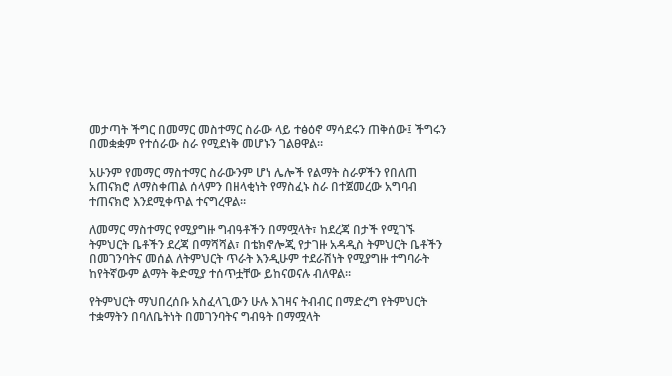መታጣት ችግር በመማር መስተማር ስራው ላይ ተፅዕኖ ማሳደሩን ጠቅሰው፤ ችግሩን በመቋቋም የተሰራው ስራ የሚደነቅ መሆኑን ገልፀዋል።

አሁንም የመማር ማስተማር ስራውንም ሆነ ሌሎች የልማት ስራዎችን የበለጠ አጠናክሮ ለማስቀጠል ሰላምን በዘላቂነት የማስፈኑ ስራ በተጀመረው አግባብ ተጠናክሮ እንደሚቀጥል ተናግረዋል።

ለመማር ማስተማር የሚያግዙ ግብዓቶችን በማሟላት፣ ከደረጃ በታች የሚገኙ ትምህርት ቤቶችን ደረጃ በማሻሻል፣ በቴክኖሎጂ የታገዙ አዳዲስ ትምህርት ቤቶችን በመገንባትና መሰል ለትምህርት ጥራት እንዲሁም ተደራሽነት የሚያግዙ ተግባራት ከየትኛውም ልማት ቅድሚያ ተሰጥቷቸው ይከናወናሉ ብለዋል።

የትምህርት ማህበረሰቡ አስፈላጊውን ሁሉ እገዛና ትብብር በማድረግ የትምህርት ተቋማትን በባለቤትነት በመገንባትና ግብዓት በማሟላት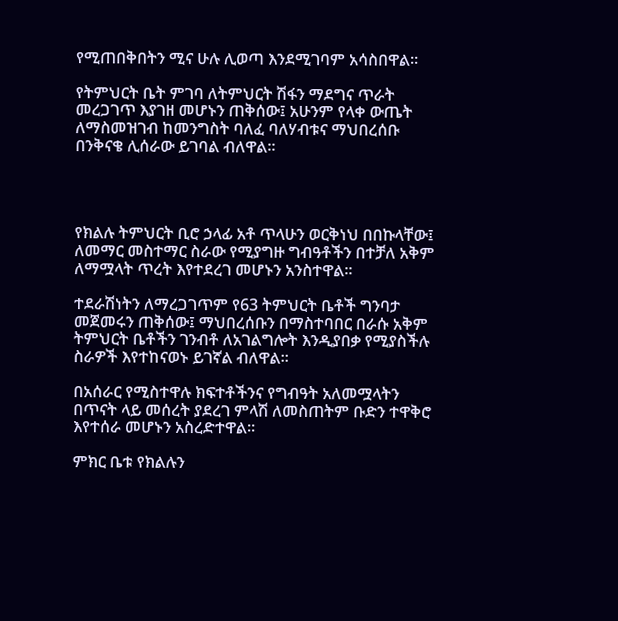የሚጠበቅበትን ሚና ሁሉ ሊወጣ እንደሚገባም አሳስበዋል።

የትምህርት ቤት ምገባ ለትምህርት ሽፋን ማደግና ጥራት መረጋገጥ እያገዘ መሆኑን ጠቅሰው፤ አሁንም የላቀ ውጤት ለማስመዝገብ ከመንግስት ባለፈ ባለሃብቱና ማህበረሰቡ በንቅናቄ ሊሰራው ይገባል ብለዋል።




የክልሉ ትምህርት ቢሮ ኃላፊ አቶ ጥላሁን ወርቅነህ በበኩላቸው፤ ለመማር መስተማር ስራው የሚያግዙ ግብዓቶችን በተቻለ አቅም ለማሟላት ጥረት እየተደረገ መሆኑን አንስተዋል።

ተደራሽነትን ለማረጋገጥም የ63 ትምህርት ቤቶች ግንባታ መጀመሩን ጠቅሰው፤ ማህበረሰቡን በማስተባበር በራሱ አቅም ትምህርት ቤቶችን ገንብቶ ለአገልግሎት እንዲያበቃ የሚያስችሉ ስራዎች እየተከናወኑ ይገኛል ብለዋል።

በአሰራር የሚስተዋሉ ክፍተቶችንና የግብዓት አለመሟላትን በጥናት ላይ መሰረት ያደረገ ምላሽ ለመስጠትም ቡድን ተዋቅሮ እየተሰራ መሆኑን አስረድተዋል።

ምክር ቤቱ የክልሉን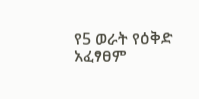የ5 ወራት የዕቅድ አፈፃፀም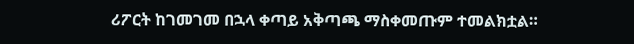ሪፖርት ከገመገመ በኋላ ቀጣይ አቅጣጫ ማስቀመጡም ተመልክቷል።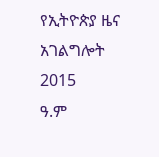የኢትዮጵያ ዜና አገልግሎት
2015
ዓ.ም